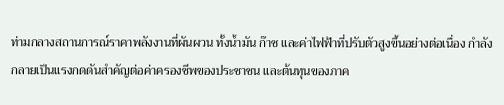ท่ามกลางสถานการณ์ราคาพลังงานที่ผันผวน ทั้งน้ำมัน ก๊าซ และค่าไฟฟ้าที่ปรับตัวสูงขึ้นอย่างต่อเนื่อง กำลังกลายเป็นแรงกดดันสำคัญต่อค่าครองชีพของประชาชน และต้นทุนของภาค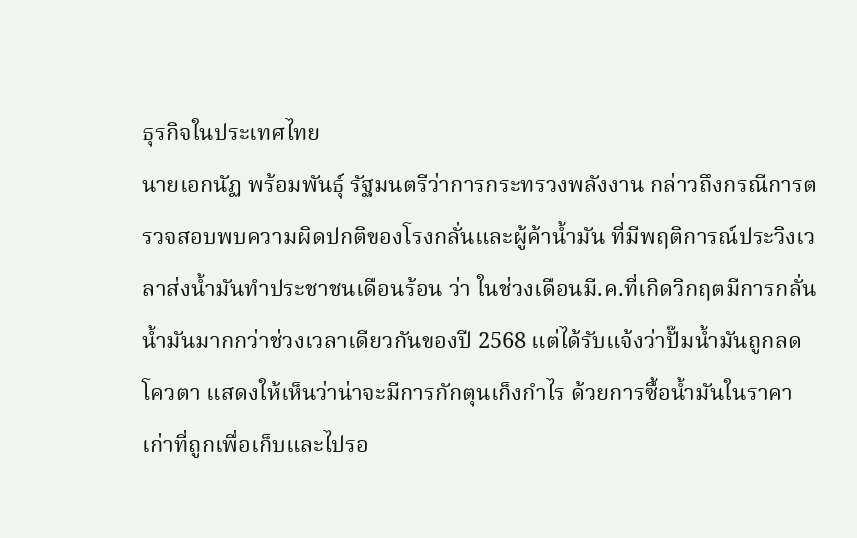ธุรกิจในประเทศไทย
นายเอกนัฏ พร้อมพันธุ์ รัฐมนตรีว่าการกระทรวงพลังงาน กล่าวถึงกรณีการตรวจสอบพบความผิดปกติของโรงกลั่นและผู้ค้าน้ำมัน ที่มีพฤติการณ์ประวิงเวลาส่งน้ำมันทำประชาชนเดือนร้อน ว่า ในช่วงเดือนมี.ค.ที่เกิดวิกฤตมีการกลั่นน้ำมันมากกว่าช่วงเวลาเดียวกันของปี 2568 แต่ได้รับแจ้งว่าปั๊มน้ำมันถูกลดโควตา แสดงให้เห็นว่าน่าจะมีการกักตุนเก็งกำไร ด้วยการซื้อน้ำมันในราคาเก่าที่ถูกเพื่อเก็บและไปรอ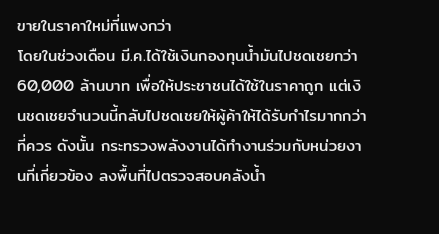ขายในราคาใหม่ที่แพงกว่า
โดยในช่วงเดือน มี.ค.ได้ใช้เงินกองทุนน้ำมันไปชดเชยกว่า 60,000 ล้านบาท เพื่อให้ประชาชนได้ใช้ในราคาถูก แต่เงินชดเชยจำนวนนี้กลับไปชดเชยให้ผู้ค้าให้ได้รับกำไรมากกว่าที่ควร ดังนั้น กระทรวงพลังงานได้ทำงานร่วมกับหน่วยงานที่เกี่ยวข้อง ลงพื้นที่ไปตรวจสอบคลังน้ำ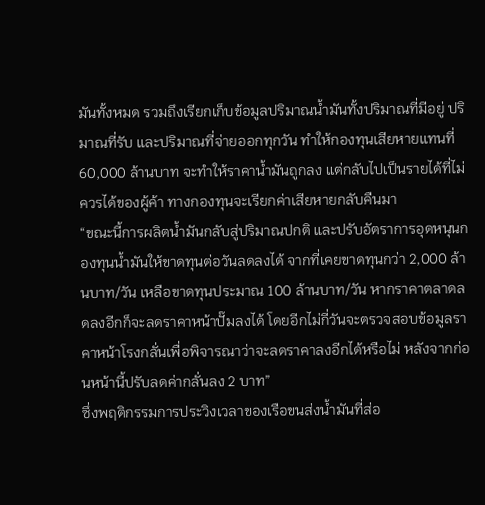มันทั้งหมด รวมถึงเรียกเก็บข้อมูลปริมาณน้ำมันทั้งปริมาณที่มีอยู่ ปริมาณที่รับ และปริมาณที่จ่ายออกทุกวัน ทำให้กองทุนเสียหายแทนที่ 60,000 ล้านบาท จะทำให้ราคาน้ำมันถูกลง แต่กลับไปเป็นรายได้ที่ไม่ควรได้ของผู้ค้า ทางกองทุนจะเรียกค่าเสียหายกลับคืนมา
“ขณะนี้การผลิตน้ำมันกลับสู่ปริมาณปกติ และปรับอัตราการอุดหนุนกองทุนน้ำมันให้ขาดทุนต่อวันลดลงได้ จากที่เคยขาดทุนกว่า 2,000 ล้านบาท/วัน เหลือขาดทุนประมาณ 100 ล้านบาท/วัน หากราคาตลาดลดลงอีกก็จะลดราคาหน้าปั๊มลงได้ โดยอีกไม่กี่วันจะตรวจสอบข้อมูลราคาหน้าโรงกลั่นเพื่อพิจารณาว่าจะลดราคาลงอีกได้หรือไม่ หลังจากก่อนหน้านี้ปรับลดค่ากลั่นลง 2 บาท”
ซึ่งพฤติกรรมการประวิงเวลาของเรือขนส่งน้ำมันที่ส่อ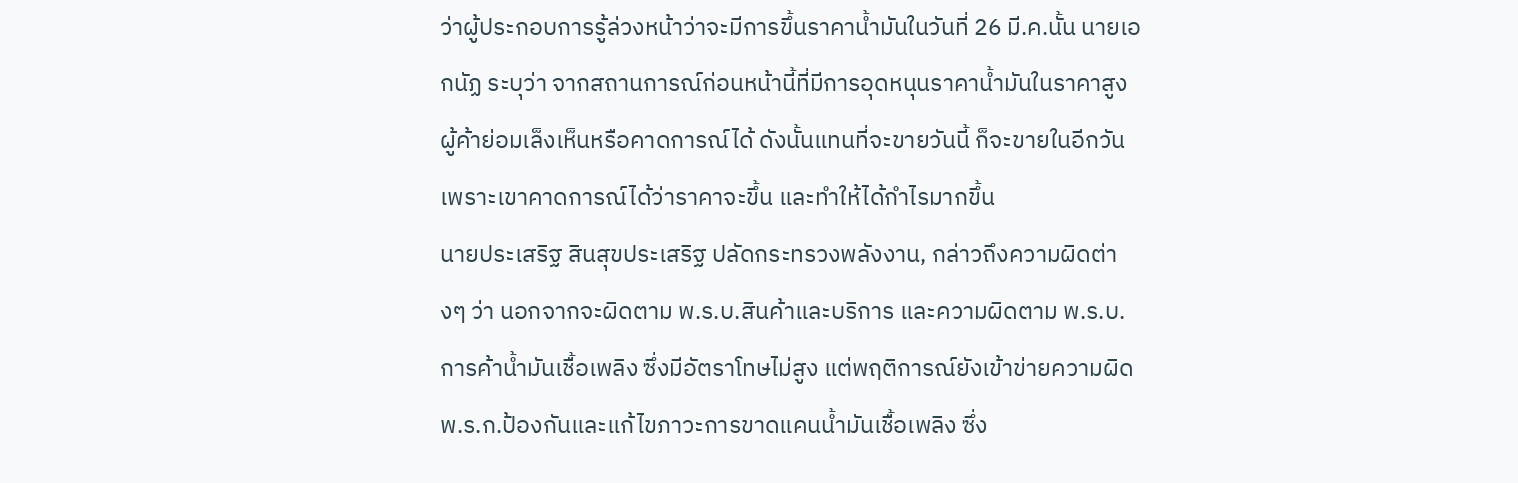ว่าผู้ประกอบการรู้ล่วงหน้าว่าจะมีการขึ้นราคาน้ำมันในวันที่ 26 มี.ค.นั้น นายเอกนัฏ ระบุว่า จากสถานการณ์ก่อนหน้านี้ที่มีการอุดหนุนราคาน้ำมันในราคาสูงผู้ค้าย่อมเล็งเห็นหรือคาดการณ์ได้ ดังนั้นแทนที่จะขายวันนี้ ก็จะขายในอีกวัน เพราะเขาคาดการณ์ได้ว่าราคาจะขึ้น และทำให้ได้กำไรมากขึ้น
นายประเสริฐ สินสุขประเสริฐ ปลัดกระทรวงพลังงาน, กล่าวถึงความผิดต่างๆ ว่า นอกจากจะผิดตาม พ.ร.บ.สินค้าและบริการ และความผิดตาม พ.ร.บ.การค้าน้ำมันเชื้อเพลิง ซึ่งมีอัตราโทษไม่สูง แต่พฤติการณ์ยังเข้าข่ายความผิด พ.ร.ก.ป้องกันและแก้ไขภาวะการขาดแคนน้ำมันเชื้อเพลิง ซึ่ง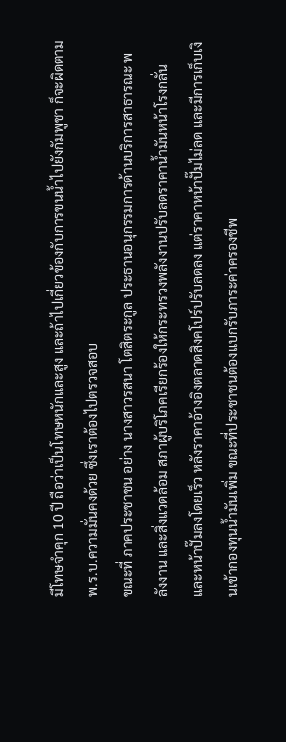มีโทษจำคุก 10 ปี ถือว่าเป็นโทษหนักและสูง และถ้าไปเกี่ยวข้องกับการขนน้ำไปยังกัมพูชา ก็จะผิดตาม พ.ร.บ.ความมั่นคงด้วย ซึ่งเราต้องไปตรวจสอบ
ขณะที่ ภาคประชาชน อย่าง นางสาวรสนา โตสิตระกูล ประธานอนุกรรมการด้านบริการสาธารณะ พลังงาน และสิ่งแวดล้อม สภาผู้บริโภคเรียกร้องให้กระทรวงพลังงานปรับลดราคาน้ำมันหน้าโรงกลั่นและหน้าปั๊มลงโดยเร็ว หลังราคาอ้างอิงตลาดสิงคโปร์ปรับลดลง แต่ราคาหน้าปั๊มไม่ลด และมีการเก็บเงินเข้ากองทุนน้ำมันเพิ่ม ขณะที่ประชาชนต้องแบกรับภาระค่าครองชีพ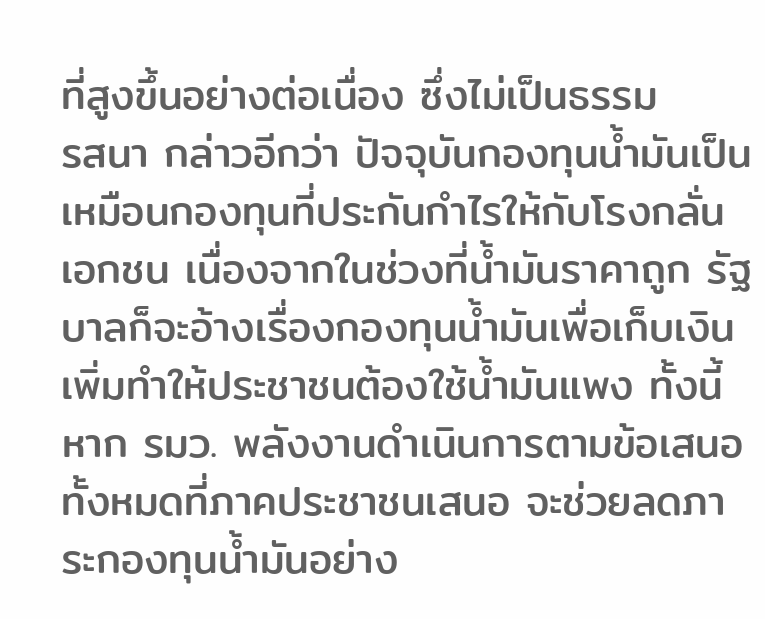ที่สูงขึ้นอย่างต่อเนื่อง ซึ่งไม่เป็นธรรม
รสนา กล่าวอีกว่า ปัจจุบันกองทุนน้ำมันเป็นเหมือนกองทุนที่ประกันกำไรให้กับโรงกลั่นเอกชน เนื่องจากในช่วงที่น้ำมันราคาถูก รัฐบาลก็จะอ้างเรื่องกองทุนน้ำมันเพื่อเก็บเงินเพิ่มทำให้ประชาชนต้องใช้น้ำมันแพง ทั้งนี้ หาก รมว. พลังงานดำเนินการตามข้อเสนอทั้งหมดที่ภาคประชาชนเสนอ จะช่วยลดภาระกองทุนน้ำมันอย่าง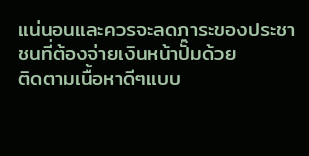แน่นอนและควรจะลดภาระของประชาชนที่ต้องจ่ายเงินหน้าปั๊มด้วย
ติดตามเนื้อหาดีๆแบบ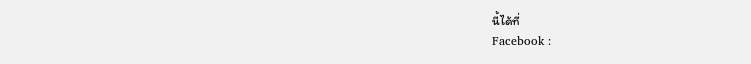นี้ได้ที่
Facebook :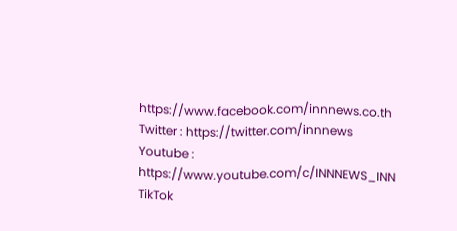https://www.facebook.com/innnews.co.th
Twitter : https://twitter.com/innnews
Youtube : https://www.youtube.com/c/INNNEWS_INN
TikTok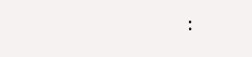: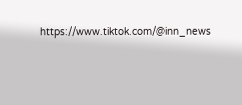https://www.tiktok.com/@inn_news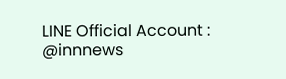LINE Official Account : @innnews